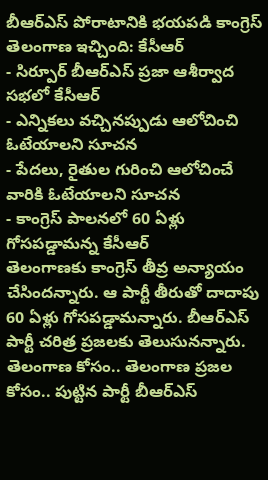బీఆర్ఎస్ పోరాటానికి భయపడి కాంగ్రెస్ తెలంగాణ ఇచ్చింది: కేసీఆర్
- సిర్పూర్ బీఆర్ఎస్ ప్రజా ఆశీర్వాద సభలో కేసీఆర్
- ఎన్నికలు వచ్చినప్పుడు ఆలోచించి ఓటేయాలని సూచన
- పేదలు, రైతుల గురించి ఆలోచించే వారికి ఓటేయాలని సూచన
- కాంగ్రెస్ పాలనలో 60 ఏళ్లు గోసపడ్డామన్న కేసీఆర్
తెలంగాణకు కాంగ్రెస్ తీవ్ర అన్యాయం చేసిందన్నారు. ఆ పార్టీ తీరుతో దాదాపు 60 ఏళ్లు గోసపడ్డామన్నారు. బీఆర్ఎస్ పార్టీ చరిత్ర ప్రజలకు తెలుసునన్నారు. తెలంగాణ కోసం.. తెలంగాణ ప్రజల కోసం.. పుట్టిన పార్టీ బీఆర్ఎస్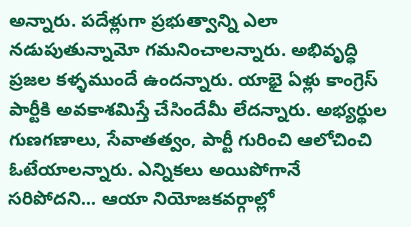అన్నారు. పదేళ్లుగా ప్రభుత్వాన్ని ఎలా నడుపుతున్నామో గమనించాలన్నారు. అభివృద్ధి ప్రజల కళ్ళముందే ఉందన్నారు. యాభై ఏళ్లు కాంగ్రెస్ పార్టీకి అవకాశమిస్తే చేసిందేమీ లేదన్నారు. అభ్యర్థుల గుణగణాలు, సేవాతత్వం, పార్టీ గురించి ఆలోచించి ఓటేయాలన్నారు. ఎన్నికలు అయిపోగానే సరిపోదని... ఆయా నియోజకవర్గాల్లో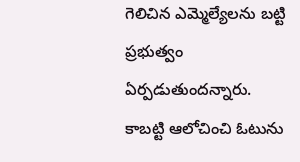గెలిచిన ఎమ్మెల్యేలను బట్టి ప్రభుత్వం ఏర్పడుతుందన్నారు. కాబట్టి ఆలోచించి ఓటును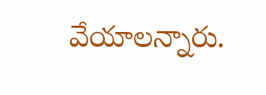వేయాలన్నారు.